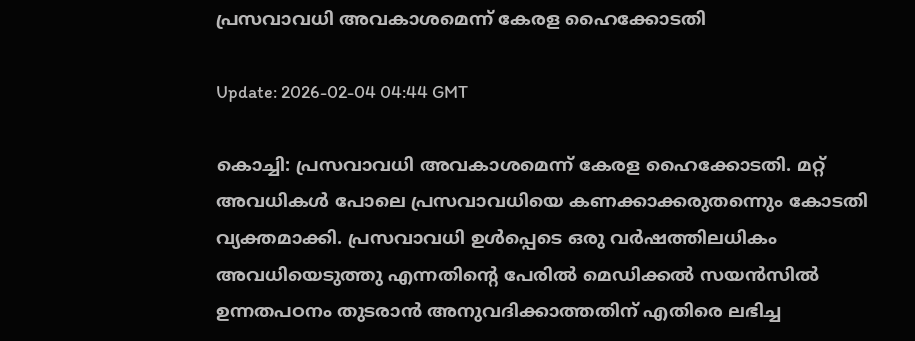പ്രസവാവധി അവകാശമെന്ന് കേരള ഹൈക്കോടതി

Update: 2026-02-04 04:44 GMT

കൊച്ചി: പ്രസവാവധി അവകാശമെന്ന് കേരള ഹൈക്കോടതി. മറ്റ് അവധികള്‍ പോലെ പ്രസവാവധിയെ കണക്കാക്കരുതന്നെും കോടതി വ്യക്തമാക്കി. പ്രസവാവധി ഉള്‍പ്പെടെ ഒരു വര്‍ഷത്തിലധികം അവധിയെടുത്തു എന്നതിന്റെ പേരില്‍ മെഡിക്കല്‍ സയന്‍സില്‍ ഉന്നതപഠനം തുടരാന്‍ അനുവദിക്കാത്തതിന് എതിരെ ലഭിച്ച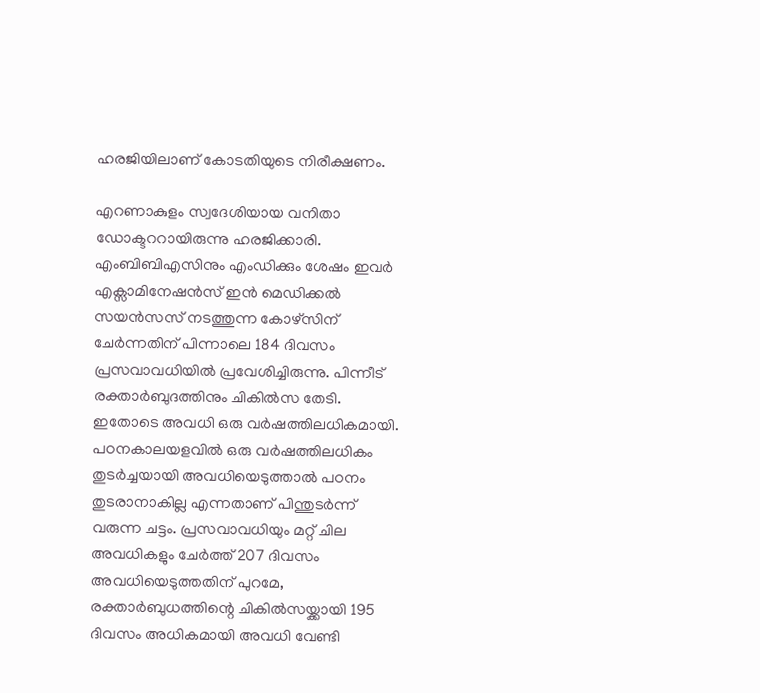ഹരജിയിലാണ് കോടതിയുടെ നിരീക്ഷണം.

എറണാകുളം സ്വദേശിയായ വനിതാ ഡോക്ടററായിരുന്നു ഹരജിക്കാരി. എംബിബിഎസിനും എംഡിക്കും ശേഷം ഇവര്‍ എക്സാമിനേഷന്‍സ് ഇന്‍ മെഡിക്കല്‍ സയന്‍സസ് നടത്തുന്ന കോഴ്സിന് ചേര്‍ന്നതിന് പിന്നാലെ 184 ദിവസം പ്രസവാവധിയില്‍ പ്രവേശിച്ചിരുന്നു. പിന്നീട് രക്താര്‍ബുദത്തിനും ചികില്‍സ തേടി. ഇതോടെ അവധി ഒരു വര്‍ഷത്തിലധികമായി. പഠനകാലയളവില്‍ ഒരു വര്‍ഷത്തിലധികം തുടര്‍ച്ചയായി അവധിയെടുത്താല്‍ പഠനം തുടരാനാകില്ല എന്നതാണ് പിന്തുടര്‍ന്ന് വരുന്ന ചട്ടം. പ്രസവാവധിയും മറ്റ് ചില അവധികളും ചേര്‍ത്ത് 207 ദിവസം അവധിയെടുത്തതിന് പുറമേ, രക്താര്‍ബുധത്തിന്റെ ചികില്‍സയ്ക്കായി 195 ദിവസം അധികമായി അവധി വേണ്ടി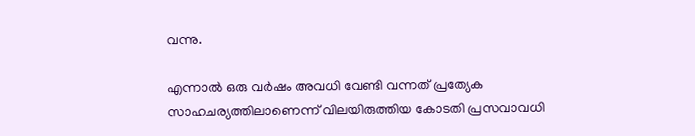വന്നു.

എന്നാല്‍ ഒരു വര്‍ഷം അവധി വേണ്ടി വന്നത് പ്രത്യേക സാഹചര്യത്തിലാണെന്ന് വിലയിരുത്തിയ കോടതി പ്രസവാവധി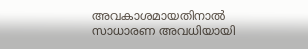അവകാശമായതിനാല്‍ സാധാരണ അവധിയായി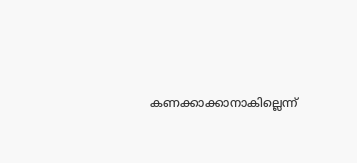കണക്കാക്കാനാകില്ലെന്ന്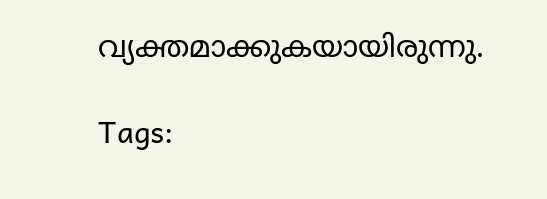വ്യക്തമാക്കുകയായിരുന്നു.

Tags: